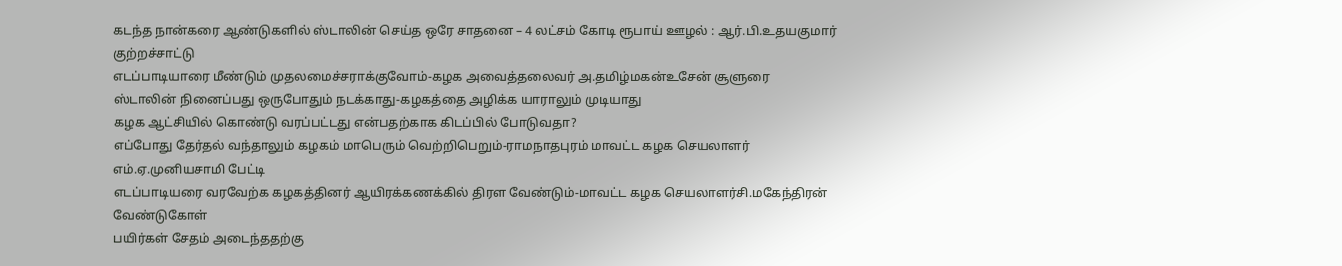கடந்த நான்கரை ஆண்டுகளில் ஸ்டாலின் செய்த ஒரே சாதனை – 4 லட்சம் கோடி ரூபாய் ஊழல் : ஆர்.பி.உதயகுமார் குற்றச்சாட்டு
எடப்பாடியாரை மீண்டும் முதலமைச்சராக்குவோம்-கழக அவைத்தலைவர் அ.தமிழ்மகன்உசேன் சூளுரை
ஸ்டாலின் நினைப்பது ஒருபோதும் நடக்காது-கழகத்தை அழிக்க யாராலும் முடியாது
கழக ஆட்சியில் கொண்டு வரப்பட்டது என்பதற்காக கிடப்பில் போடுவதா?
எப்போது தேர்தல் வந்தாலும் கழகம் மாபெரும் வெற்றிபெறும்-ராமநாதபுரம் மாவட்ட கழக செயலாளர் எம்.ஏ.முனியசாமி பேட்டி
எடப்பாடியரை வரவேற்க கழகத்தினர் ஆயிரக்கணக்கில் திரள வேண்டும்-மாவட்ட கழக செயலாளர்சி.மகேந்திரன் வேண்டுகோள்
பயிர்கள் சேதம் அடைந்ததற்கு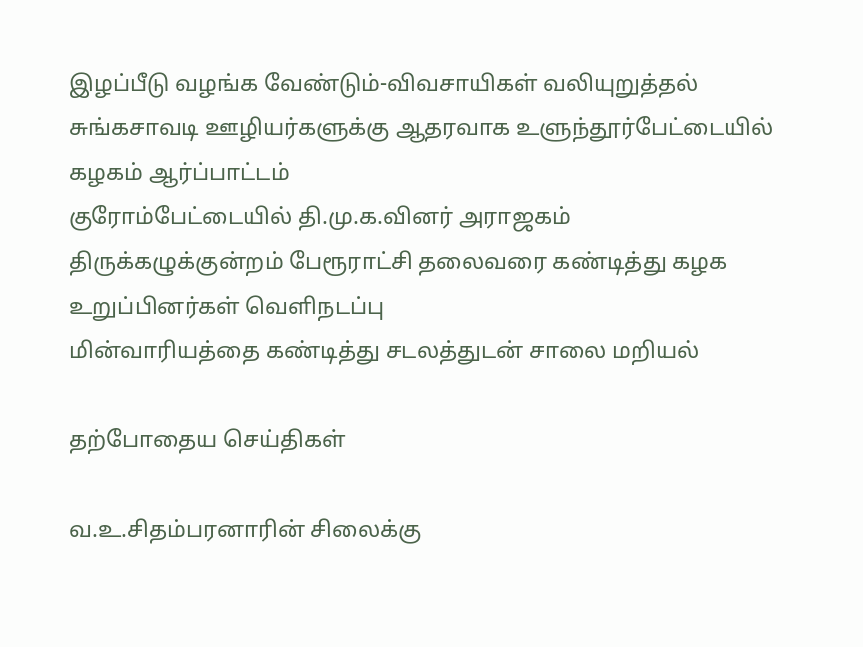இழப்பீடு வழங்க வேண்டும்-விவசாயிகள் வலியுறுத்தல்
சுங்கசாவடி ஊழியர்களுக்கு ஆதரவாக உளுந்தூர்பேட்டையில் கழகம் ஆர்ப்பாட்டம்
குரோம்பேட்டையில் தி.மு.க.வினர் அராஜகம்
திருக்கழுக்குன்றம் பேரூராட்சி தலைவரை கண்டித்து கழக உறுப்பினர்கள் வெளிநடப்பு
மின்வாரியத்தை கண்டித்து சடலத்துடன் சாலை மறியல்

தற்போதைய செய்திகள்

வ.உ.சிதம்பரனாரின் சிலைக்கு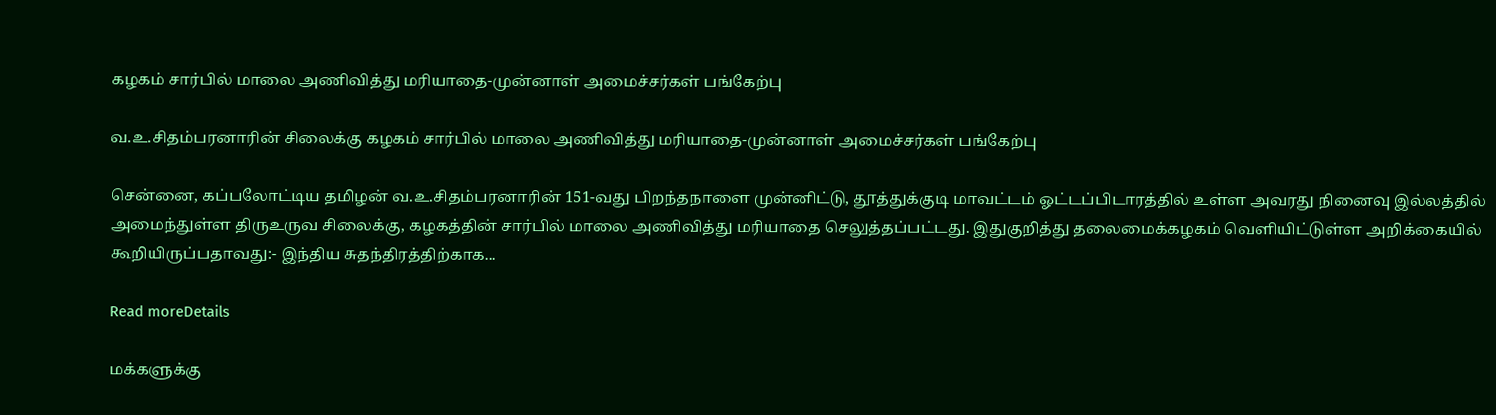கழகம் சார்பில் மாலை அணிவித்து மரியாதை-முன்னாள் அமைச்சர்கள் பங்கேற்பு

வ.உ.சிதம்பரனாரின் சிலைக்கு கழகம் சார்பில் மாலை அணிவித்து மரியாதை-முன்னாள் அமைச்சர்கள் பங்கேற்பு

சென்னை, கப்பலோட்டிய தமிழன் வ.உ.சிதம்பரனாரின் 151-வது பிறந்தநாளை முன்னிட்டு, தூத்துக்குடி மாவட்டம் ஓட்டப்பிடாரத்தில் உள்ள அவரது நினைவு இல்லத்தில் அமைந்துள்ள திருஉருவ சிலைக்கு, கழகத்தின் சார்பில் மாலை அணிவித்து மரியாதை செலுத்தப்பட்டது. இதுகுறித்து தலைமைக்கழகம் வெளியிட்டுள்ள அறிக்கையில் கூறியிருப்பதாவது:- இந்திய சுதந்திரத்திற்காக...

Read moreDetails

மக்களுக்கு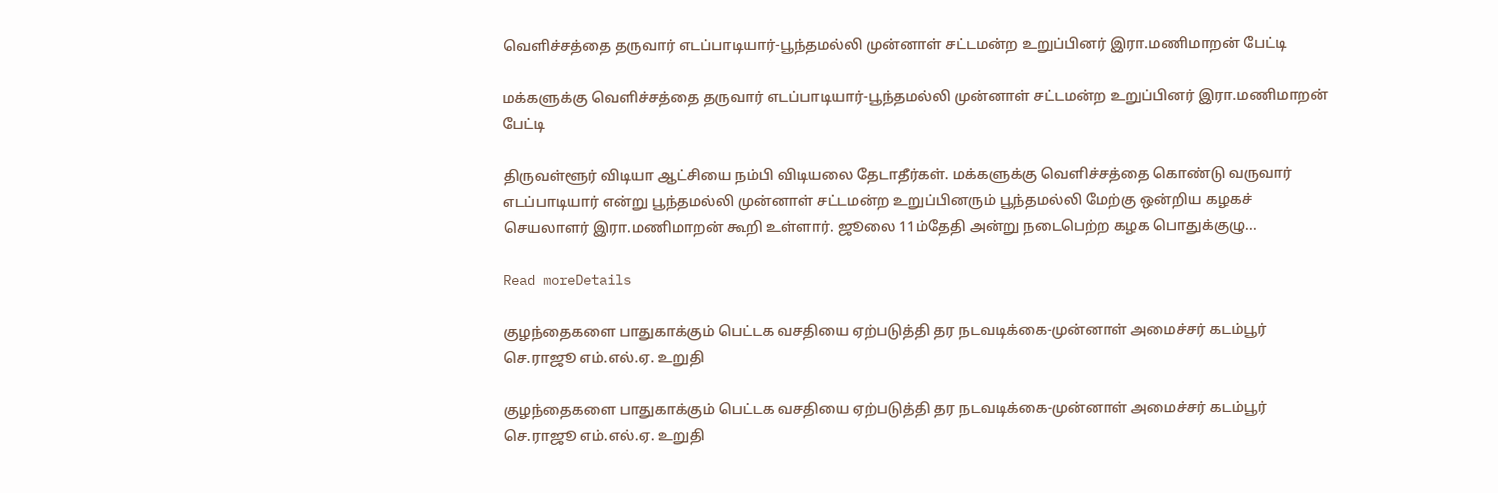வெளிச்சத்தை தருவார் எடப்பாடியார்-பூந்தமல்லி முன்னாள் சட்டமன்ற உறுப்பினர் இரா.மணிமாறன் பேட்டி

மக்களுக்கு வெளிச்சத்தை தருவார் எடப்பாடியார்-பூந்தமல்லி முன்னாள் சட்டமன்ற உறுப்பினர் இரா.மணிமாறன் பேட்டி

திருவள்ளூர் விடியா ஆட்சியை நம்பி விடியலை தேடாதீர்கள். மக்களுக்கு வெளிச்சத்தை கொண்டு வருவார் எடப்பாடியார் என்று பூந்தமல்லி முன்னாள் சட்டமன்ற உறுப்பினரும் பூந்தமல்லி மேற்கு ஒன்றிய கழகச் செயலாளர் இரா.மணிமாறன் கூறி உள்ளார். ஜூலை 11ம்தேதி அன்று நடைபெற்ற கழக பொதுக்குழு...

Read moreDetails

குழந்தைகளை பாதுகாக்கும் பெட்டக வசதியை ஏற்படுத்தி தர நடவடிக்கை-முன்னாள் அமைச்சர் கடம்பூர் செ.ராஜூ எம்.எல்.ஏ. உறுதி

குழந்தைகளை பாதுகாக்கும் பெட்டக வசதியை ஏற்படுத்தி தர நடவடிக்கை-முன்னாள் அமைச்சர் கடம்பூர் செ.ராஜூ எம்.எல்.ஏ. உறுதி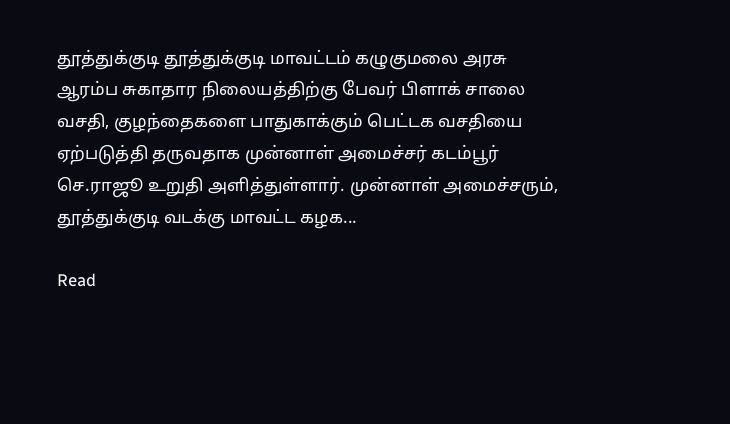தூத்துக்குடி தூத்துக்குடி மாவட்டம் கழுகுமலை அரசு ஆரம்ப சுகாதார நிலையத்திற்கு பேவர் பிளாக் சாலை வசதி, குழந்தைகளை பாதுகாக்கும் பெட்டக வசதியை ஏற்படுத்தி தருவதாக முன்னாள் அமைச்சர் கடம்பூர் செ.ராஜூ உறுதி அளித்துள்ளார். முன்னாள் அமைச்சரும், தூத்துக்குடி வடக்கு மாவட்ட கழக...

Read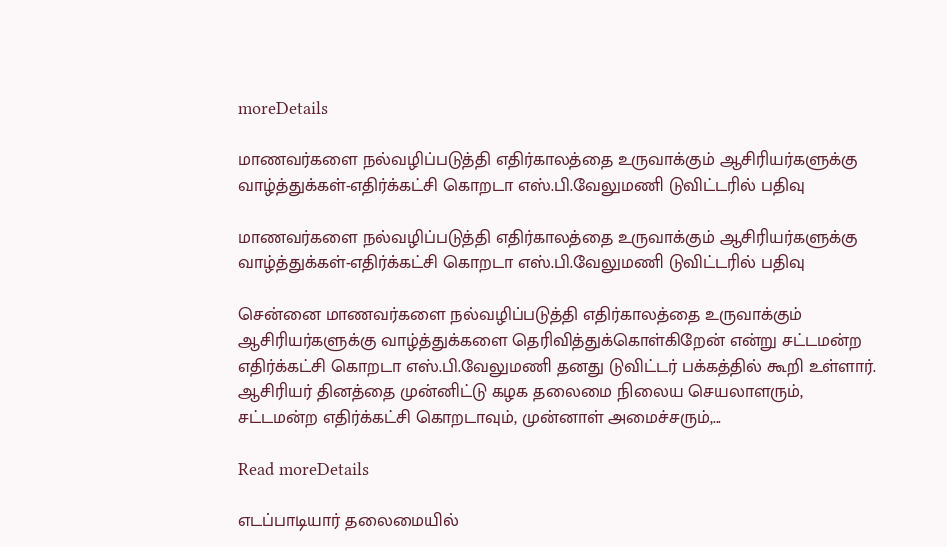moreDetails

மாணவர்களை நல்வழிப்படுத்தி எதிர்காலத்தை உருவாக்கும் ஆசிரியர்களுக்கு வாழ்த்துக்கள்-எதிர்க்கட்சி கொறடா எஸ்.பி.வேலுமணி டுவிட்டரில் பதிவு

மாணவர்களை நல்வழிப்படுத்தி எதிர்காலத்தை உருவாக்கும் ஆசிரியர்களுக்கு வாழ்த்துக்கள்-எதிர்க்கட்சி கொறடா எஸ்.பி.வேலுமணி டுவிட்டரில் பதிவு

சென்னை மாணவர்களை நல்வழிப்படுத்தி எதிர்காலத்தை உருவாக்கும் ஆசிரியர்களுக்கு வாழ்த்துக்களை தெரிவித்துக்கொள்கிறேன் என்று சட்டமன்ற எதிர்க்கட்சி கொறடா எஸ்.பி.வேலுமணி தனது டுவிட்டர் பக்கத்தில் கூறி உள்ளார். ஆசிரியர் தினத்தை முன்னிட்டு கழக தலைமை நிலைய செயலாளரும், சட்டமன்ற எதிர்க்கட்சி கொறடாவும், முன்னாள் அமைச்சரும்,...

Read moreDetails

எடப்பாடியார் தலைமையில்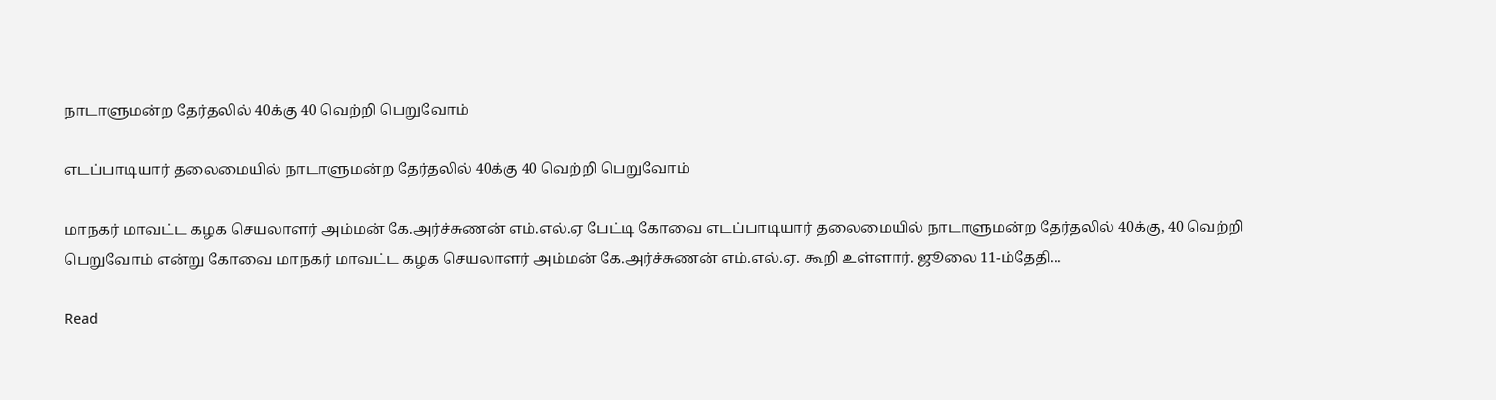நாடாளுமன்ற தேர்தலில் 40க்கு 40 வெற்றி பெறுவோம்

எடப்பாடியார் தலைமையில் நாடாளுமன்ற தேர்தலில் 40க்கு 40 வெற்றி பெறுவோம்

மாநகர் மாவட்ட கழக செயலாளர் அம்மன் கே.அர்ச்சுணன் எம்.எல்.ஏ பேட்டி கோவை எடப்பாடியார் தலைமையில் நாடாளுமன்ற தேர்தலில் 40க்கு, 40 வெற்றி பெறுவோம் என்று கோவை மாநகர் மாவட்ட கழக செயலாளர் அம்மன் கே.அர்ச்சுணன் எம்.எல்.ஏ. கூறி உள்ளார். ஜூலை 11-ம்தேதி...

Read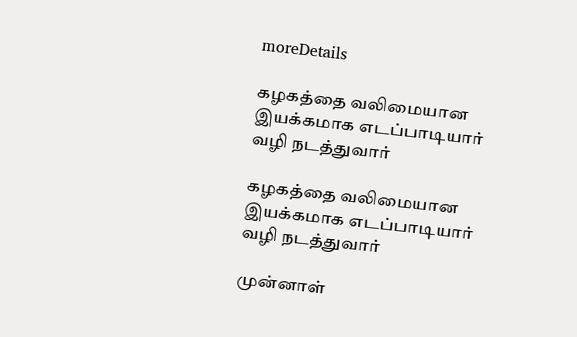moreDetails

கழகத்தை வலிமையான இயக்கமாக எடப்பாடியார் வழி நடத்துவார்

கழகத்தை வலிமையான இயக்கமாக எடப்பாடியார் வழி நடத்துவார்

முன்னாள்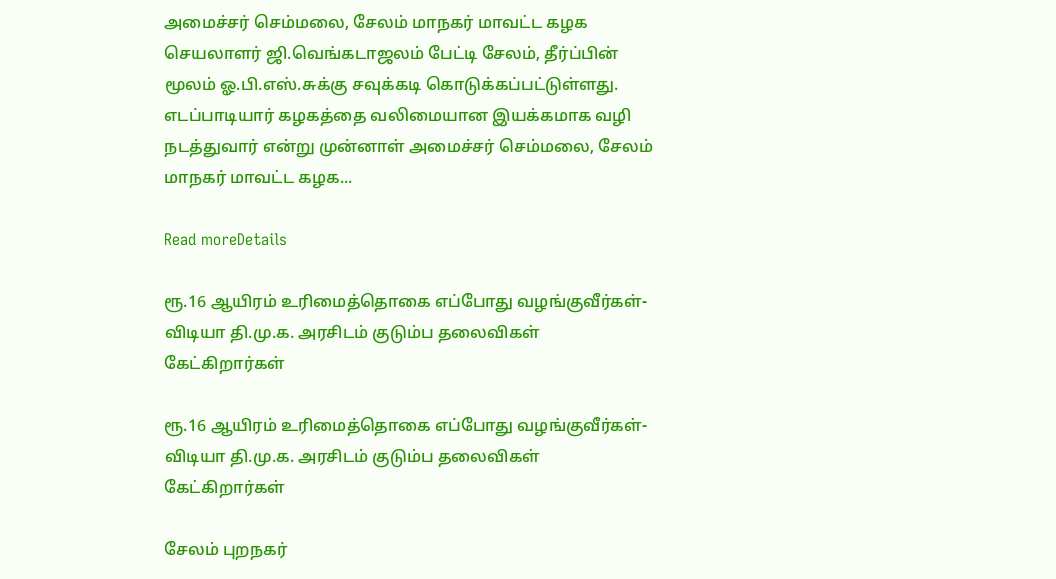அமைச்சர் செம்மலை, சேலம் மாநகர் மாவட்ட கழக செயலாளர் ஜி.வெங்கடாஜலம் பேட்டி சேலம், தீர்ப்பின் மூலம் ஓ.பி.எஸ்.சுக்கு சவுக்கடி கொடுக்கப்பட்டுள்ளது. எடப்பாடியார் கழகத்தை வலிமையான இயக்கமாக வழி நடத்துவார் என்று முன்னாள் அமைச்சர் செம்மலை, சேலம் மாநகர் மாவட்ட கழக...

Read moreDetails

ரூ.16 ஆயிரம் உரிமைத்தொகை எப்போது வழங்குவீர்கள்- விடியா தி.மு.க. அரசிடம் குடும்ப தலைவிகள் கேட்கிறார்கள்

ரூ.16 ஆயிரம் உரிமைத்தொகை எப்போது வழங்குவீர்கள்- விடியா தி.மு.க. அரசிடம் குடும்ப தலைவிகள் கேட்கிறார்கள்

சேலம் புறநகர்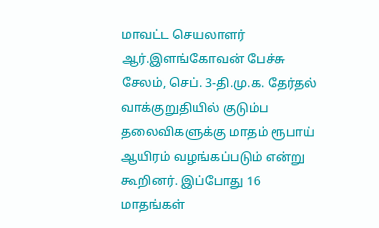மாவட்ட செயலாளர் ஆர்.இளங்கோவன் பேச்சு சேலம், செப். 3-தி.மு.க. தேர்தல் வாக்குறுதியில் குடும்ப தலைவிகளுக்கு மாதம் ரூபாய் ஆயிரம் வழங்கப்படும் என்று கூறினர். இப்போது 16 மாதங்கள்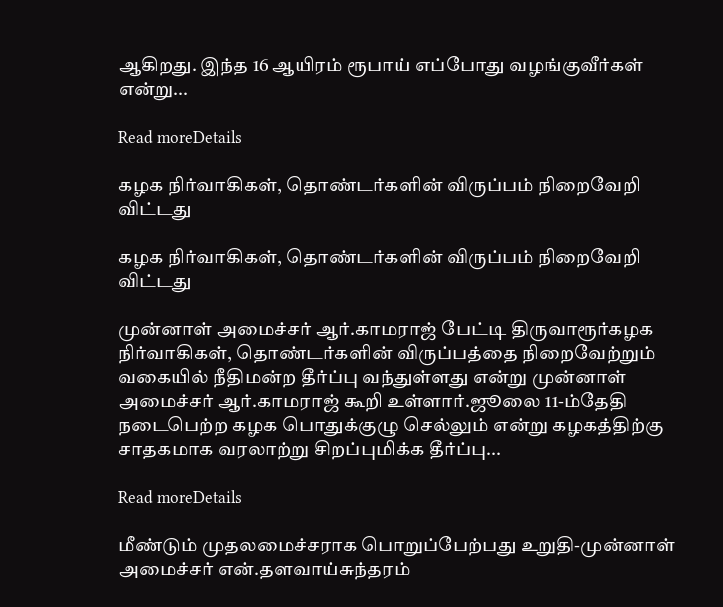ஆகிறது. இந்த 16 ஆயிரம் ரூபாய் எப்போது வழங்குவீர்கள் என்று...

Read moreDetails

கழக நிர்வாகிகள், தொண்டர்களின் விருப்பம் நிறைவேறி விட்டது

கழக நிர்வாகிகள், தொண்டர்களின் விருப்பம் நிறைவேறி விட்டது

முன்னாள் அமைச்சர் ஆர்.காமராஜ் பேட்டி திருவாரூர்கழக நிர்வாகிகள், தொண்டர்களின் விருப்பத்தை நிறைவேற்றும் வகையில் நீதிமன்ற தீர்ப்பு வந்துள்ளது என்று முன்னாள் அமைச்சர் ஆர்.காமராஜ் கூறி உள்ளார்.ஜூலை 11-ம்தேதி நடைபெற்ற கழக பொதுக்குழு செல்லும் என்று கழகத்திற்கு சாதகமாக வரலாற்று சிறப்புமிக்க தீர்ப்பு...

Read moreDetails

மீண்டும் முதலமைச்சராக பொறுப்பேற்பது உறுதி-முன்னாள் அமைச்சர் என்.தளவாய்சுந்தரம்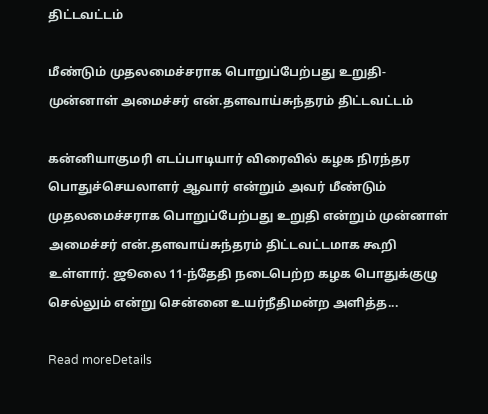திட்டவட்டம்

மீண்டும் முதலமைச்சராக பொறுப்பேற்பது உறுதி-முன்னாள் அமைச்சர் என்.தளவாய்சுந்தரம் திட்டவட்டம்

கன்னியாகுமரி எடப்பாடியார் விரைவில் கழக நிரந்தர பொதுச்செயலாளர் ஆவார் என்றும் அவர் மீண்டும் முதலமைச்சராக பொறுப்பேற்பது உறுதி என்றும் முன்னாள் அமைச்சர் என்.தளவாய்சுந்தரம் திட்டவட்டமாக கூறி உள்ளார். ஜூலை 11-ந்தேதி நடைபெற்ற கழக பொதுக்குழு செல்லும் என்று சென்னை உயர்நீதிமன்ற அளித்த...

Read moreDetails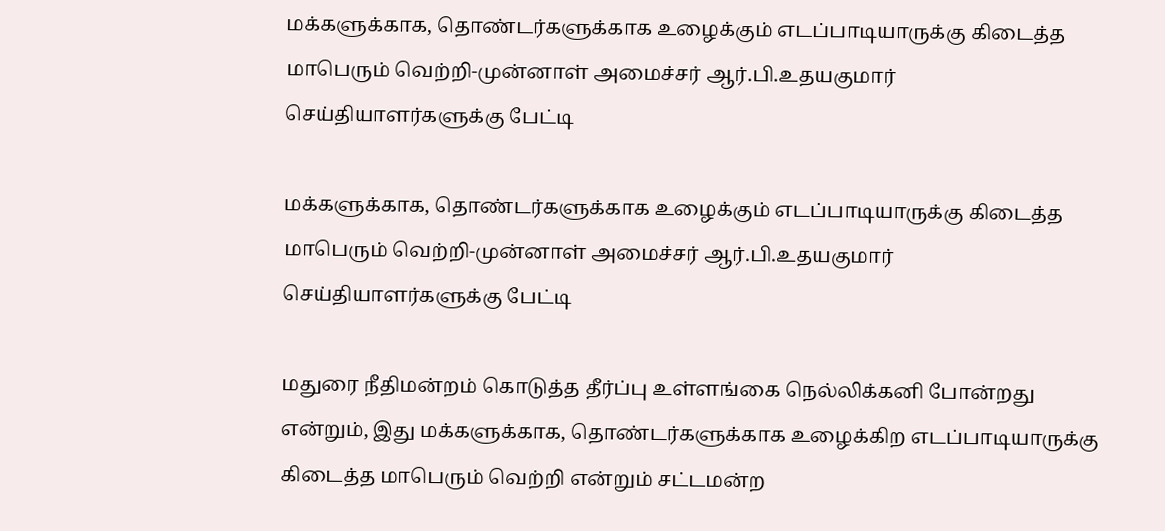மக்களுக்காக, தொண்டர்களுக்காக உழைக்கும் எடப்பாடியாருக்கு கிடைத்த மாபெரும் வெற்றி-முன்னாள் அமைச்சர் ஆர்.பி.உதயகுமார் செய்தியாளர்களுக்கு பேட்டி

மக்களுக்காக, தொண்டர்களுக்காக உழைக்கும் எடப்பாடியாருக்கு கிடைத்த மாபெரும் வெற்றி-முன்னாள் அமைச்சர் ஆர்.பி.உதயகுமார் செய்தியாளர்களுக்கு பேட்டி

மதுரை நீதிமன்றம் கொடுத்த தீர்ப்பு உள்ளங்கை நெல்லிக்கனி போன்றது என்றும், இது மக்களுக்காக, தொண்டர்களுக்காக உழைக்கிற எடப்பாடியாருக்கு கிடைத்த மாபெரும் வெற்றி என்றும் சட்டமன்ற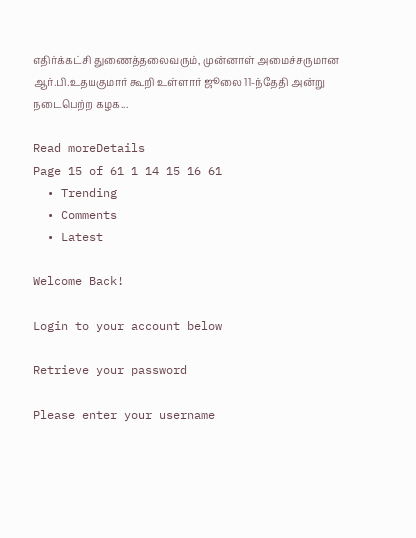எதிர்க்கட்சி துணைத்தலைவரும், முன்னாள் அமைச்சருமான ஆர்.பி.உதயகுமார் கூறி உள்ளார் ஜூலை 11-ந்தேதி அன்று நடைபெற்ற கழக...

Read moreDetails
Page 15 of 61 1 14 15 16 61
  • Trending
  • Comments
  • Latest

Welcome Back!

Login to your account below

Retrieve your password

Please enter your username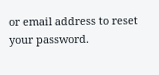or email address to reset your password.